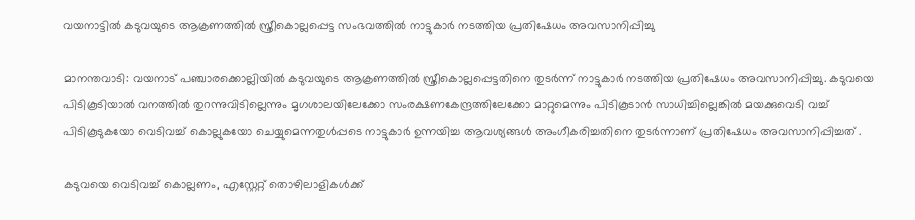വയനാട്ടിൽ കടുവയുടെ ആക്രണത്തില്‍ സ്ത്രീകൊല്ലപ്പെട്ട സംഭവത്തിൽ നാട്ടുകാർ നടത്തിയ പ്രതിഷേധം അവസാനിപ്പിച്ചു

മാനന്തവാടി: വയനാട് പഞ്ചാരക്കൊല്ലിയില്‍ കടുവയുടെ ആക്രണത്തില്‍ സ്ത്രീകൊല്ലപ്പെട്ടതിനെ തുടർന്ന് നാട്ടുകാർ നടത്തിയ പ്രതിഷേധം അവസാനിപ്പിച്ചു. കടുവയെ പിടികൂടിയാല്‍ വനത്തില്‍ തുറന്നുവിടില്ലെന്നും മൃഗശാലയിലേക്കോ സംരക്ഷണകേന്ദ്രത്തിലേക്കോ മാറ്റുമെന്നും പിടികൂടാൻ സാധിച്ചില്ലെങ്കില്‍ മയക്കുവെടി വച്ച്‌ പിടികൂടുകയോ വെടിവച്ച്‌ കൊല്ലുകയോ ചെയ്യുമെന്നതുൾപ്പടെ നാട്ടുകാർ ഉന്നയിച്ച ആവശ്യങ്ങള്‍ അംഗീകരിച്ചതിനെ തുടർന്നാണ് പ്രതിഷേധം അവസാനിപ്പിച്ചത് .

കടുവയെ വെടിവച്ച്‌ കൊല്ലണം, എസ്റ്റേറ്റ് തൊഴിലാളികള്‍ക്ക്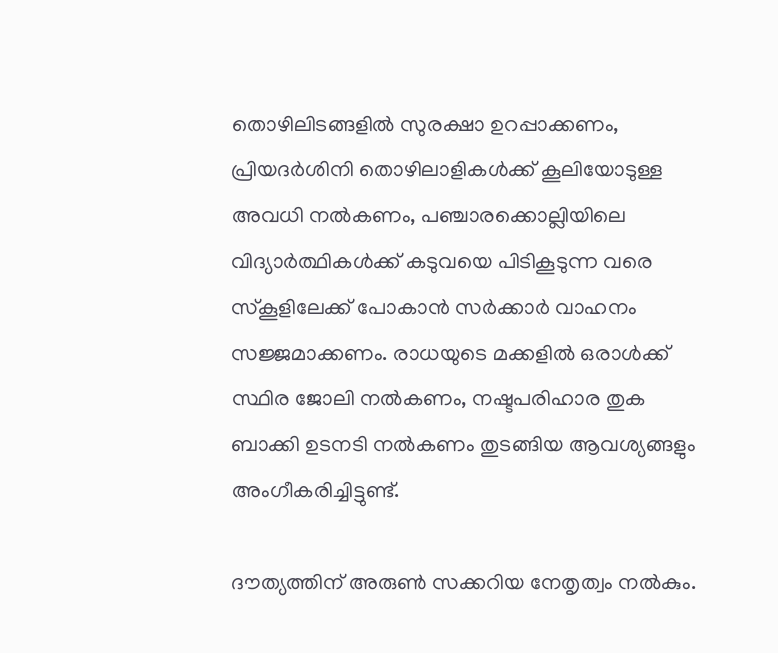തൊഴിലിടങ്ങളില്‍ സുരക്ഷാ ഉറപ്പാക്കണം, പ്രിയദർശിനി തൊഴിലാളികള്‍ക്ക് കൂലിയോടുള്ള അവധി നല്‍കണം, പഞ്ചാരക്കൊല്ലിയിലെ വിദ്യാർത്ഥികള്‍ക്ക് കടുവയെ പിടികൂടുന്ന വരെ സ്കൂളിലേക്ക് പോകാൻ സർക്കാർ വാഹനം സജ്ജമാക്കണം. രാധയുടെ മക്കളില്‍ ഒരാള്‍ക്ക് സ്ഥിര ജോലി നല്‍കണം, നഷ്ടപരിഹാര തുക ബാക്കി ഉടനടി നല്‍കണം തുടങ്ങിയ ആവശ്യങ്ങളും അംഗീകരിച്ചിട്ടുണ്ട്.

ദൗത്യത്തിന് അരുണ്‍ സക്കറിയ നേതൃത്വം നല്‍കും.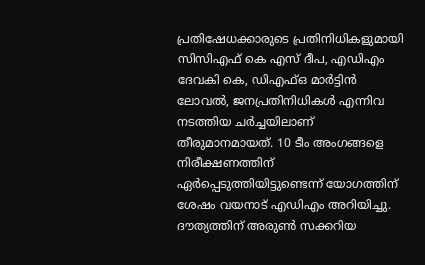പ്രതിഷേധക്കാരുടെ പ്രതിനിധികളുമായി സിസിഎഫ് കെ എസ് ദീപ, എഡിഎം ദേവകി കെ, ഡിഎഫ്‌ഒ മാർട്ടിൻ ലോവല്‍, ജനപ്രതിനിധികള്‍ എന്നിവ നടത്തിയ ചർച്ചയിലാണ് തീരുമാനമായത്. 10 ടീം അംഗങ്ങളെ നിരീക്ഷണത്തിന് ഏർപ്പെടുത്തിയിട്ടുണ്ടെന്ന് യോഗത്തിന് ശേഷം വയനാട് എഡിഎം അറിയിച്ചു. ദൗത്യത്തിന് അരുണ്‍ സക്കറിയ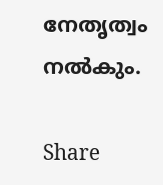നേതൃത്വം നല്‍കും.

Share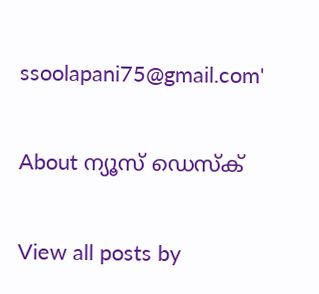ssoolapani75@gmail.com'

About ന്യൂസ് ഡെസ്ക്

View all posts by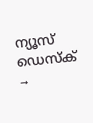ന്യൂസ് ഡെസ്ക് →